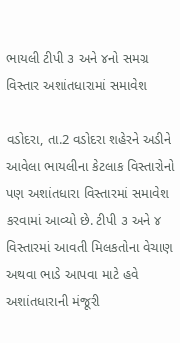ભાયલી ટીપી ૩ અને ૪નો સમગ્ર વિસ્તાર અશાંતધારામાં સમાવેશ

વડોદરા, તા.2 વડોદરા શહેરને અડીને આવેલા ભાયલીના કેટલાક વિસ્તારોનો પણ અશાંતધારા વિસ્તારમાં સમાવેશ કરવામાં આવ્યો છે. ટીપી ૩ અને ૪ વિસ્તારમાં આવતી મિલકતોના વેચાણ અથવા ભાડે આપવા માટે હવે અશાંતધારાની મંજૂરી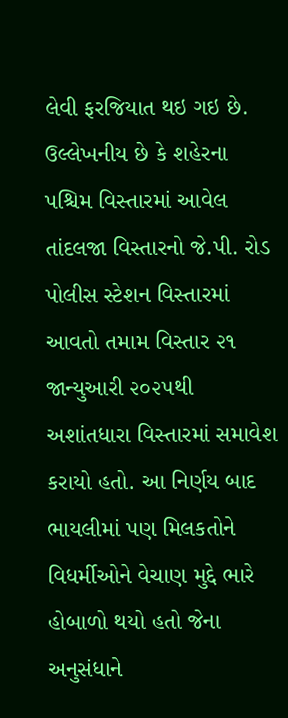લેવી ફરજિયાત થઇ ગઇ છે.
ઉલ્લેખનીય છે કે શહેરના પશ્ચિમ વિસ્તારમાં આવેલ તાંદલજા વિસ્તારનો જે.પી. રોડ પોલીસ સ્ટેશન વિસ્તારમાં આવતો તમામ વિસ્તાર ૨૧ જાન્યુઆરી ૨૦૨૫થી અશાંતધારા વિસ્તારમાં સમાવેશ કરાયો હતો. આ નિર્ણય બાદ ભાયલીમાં પણ મિલકતોને વિધર્મીઓને વેચાણ મુદ્દે ભારે હોબાળો થયો હતો જેના અનુસંધાને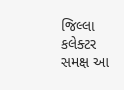જિલ્લા કલેક્ટર સમક્ષ આ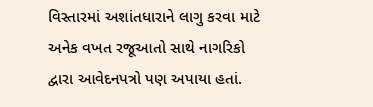વિસ્તારમાં અશાંતધારાને લાગુ કરવા માટે અનેક વખત રજૂઆતો સાથે નાગરિકો દ્વારા આવેદનપત્રો પણ અપાયા હતાં.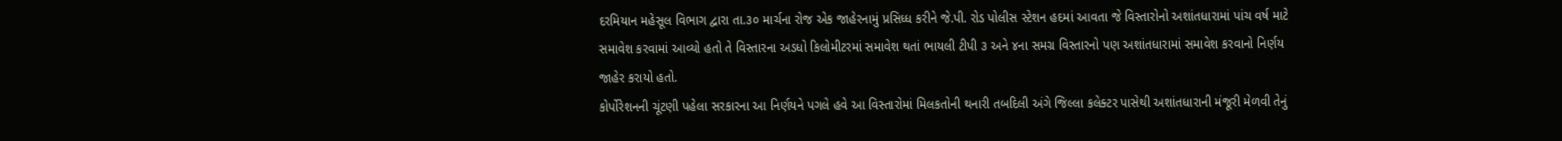દરમિયાન મહેસૂલ વિભાગ દ્વારા તા.૩૦ માર્ચના રોજ એક જાહેરનામું પ્રસિધ્ધ કરીને જે.પી. રોડ પોલીસ સ્ટેશન હદમાં આવતા જે વિસ્તારોનો અશાંતધારામાં પાંચ વર્ષ માટે સમાવેશ કરવામાં આવ્યો હતો તે વિસ્તારના અડધો કિલોમીટરમાં સમાવેશ થતાં ભાયલી ટીપી ૩ અને ૪ના સમગ્ર વિસ્તારનો પણ અશાંતધારામાં સમાવેશ કરવાનો નિર્ણય જાહેર કરાયો હતો.
કોર્પોરેશનની ચૂંટણી પહેલા સરકારના આ નિર્ણયને પગલે હવે આ વિસ્તારોમાં મિલકતોની થનારી તબદિલી અંગે જિલ્લા કલેક્ટર પાસેથી અશાંતધારાની મંજૂરી મેળવી તેનું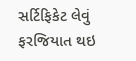સર્ટિફિકેટ લેવું ફરજિયાત થઇ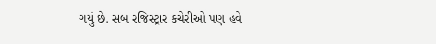ગયું છે. સબ રજિસ્ટ્રાર કચેરીઓ પણ હવે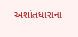અશાંતધારાના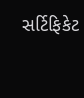સર્ટિફિકેટ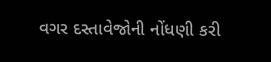વગર દસ્તાવેજોની નોંધણી કરી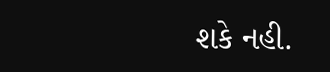શકે નહી.